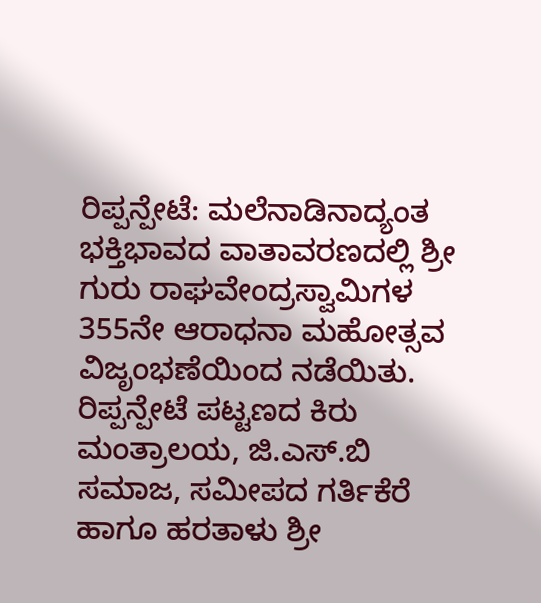ರಿಪ್ಪನ್ಪೇಟೆ: ಮಲೆನಾಡಿನಾದ್ಯಂತ ಭಕ್ತಿಭಾವದ ವಾತಾವರಣದಲ್ಲಿ ಶ್ರೀ ಗುರು ರಾಘವೇಂದ್ರಸ್ವಾಮಿಗಳ 355ನೇ ಆರಾಧನಾ ಮಹೋತ್ಸವ ವಿಜೃಂಭಣೆಯಿಂದ ನಡೆಯಿತು. ರಿಪ್ಪನ್ಪೇಟೆ ಪಟ್ಟಣದ ಕಿರು ಮಂತ್ರಾಲಯ, ಜಿ.ಎಸ್.ಬಿ ಸಮಾಜ, ಸಮೀಪದ ಗರ್ತಿಕೆರೆ ಹಾಗೂ ಹರತಾಳು ಶ್ರೀ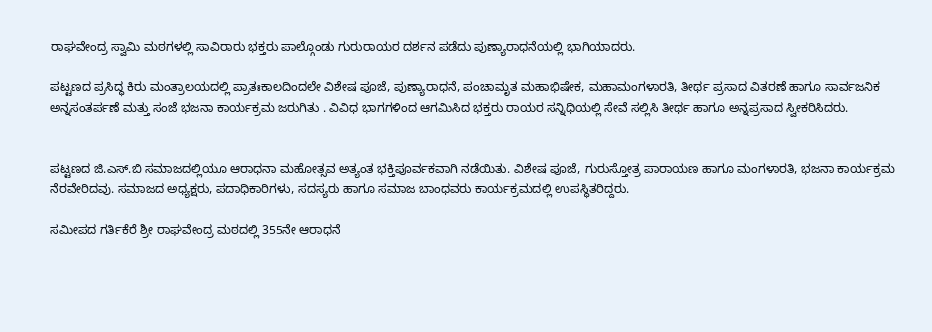ರಾಘವೇಂದ್ರ ಸ್ವಾಮಿ ಮಠಗಳಲ್ಲಿ ಸಾವಿರಾರು ಭಕ್ತರು ಪಾಲ್ಗೊಂಡು ಗುರುರಾಯರ ದರ್ಶನ ಪಡೆದು ಪುಣ್ಯಾರಾಧನೆಯಲ್ಲಿ ಭಾಗಿಯಾದರು.

ಪಟ್ಟಣದ ಪ್ರಸಿದ್ಧ ಕಿರು ಮಂತ್ರಾಲಯದಲ್ಲಿ ಪ್ರಾತಃಕಾಲದಿಂದಲೇ ವಿಶೇಷ ಪೂಜೆ, ಪುಣ್ಯಾರಾಧನೆ, ಪಂಚಾಮೃತ ಮಹಾಭಿಷೇಕ, ಮಹಾಮಂಗಳಾರತಿ, ತೀರ್ಥ ಪ್ರಸಾದ ವಿತರಣೆ ಹಾಗೂ ಸಾರ್ವಜನಿಕ ಅನ್ನಸಂತರ್ಪಣೆ ಮತ್ತು ಸಂಜೆ ಭಜನಾ ಕಾರ್ಯಕ್ರಮ ಜರುಗಿತು . ವಿವಿಧ ಭಾಗಗಳಿಂದ ಆಗಮಿಸಿದ ಭಕ್ತರು ರಾಯರ ಸನ್ನಿಧಿಯಲ್ಲಿ ಸೇವೆ ಸಲ್ಲಿಸಿ ತೀರ್ಥ ಹಾಗೂ ಅನ್ನಪ್ರಸಾದ ಸ್ವೀಕರಿಸಿದರು.


ಪಟ್ಟಣದ ಜಿ.ಎಸ್.ಬಿ ಸಮಾಜದಲ್ಲಿಯೂ ಆರಾಧನಾ ಮಹೋತ್ಸವ ಅತ್ಯಂತ ಭಕ್ತಿಪೂರ್ವಕವಾಗಿ ನಡೆಯಿತು. ವಿಶೇಷ ಪೂಜೆ, ಗುರುಸ್ತೋತ್ರ ಪಾರಾಯಣ ಹಾಗೂ ಮಂಗಳಾರತಿ, ಭಜನಾ ಕಾರ್ಯಕ್ರಮ ನೆರವೇರಿದವು. ಸಮಾಜದ ಅಧ್ಯಕ್ಷರು, ಪದಾಧಿಕಾರಿಗಳು, ಸದಸ್ಯರು ಹಾಗೂ ಸಮಾಜ ಬಾಂಧವರು ಕಾರ್ಯಕ್ರಮದಲ್ಲಿ ಉಪಸ್ಥಿತರಿದ್ದರು.

ಸಮೀಪದ ಗರ್ತಿಕೆರೆ ಶ್ರೀ ರಾಘವೇಂದ್ರ ಮಠದಲ್ಲಿ 355ನೇ ಆರಾಧನೆ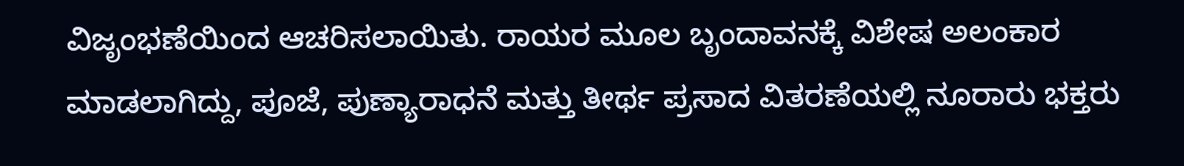ವಿಜೃಂಭಣೆಯಿಂದ ಆಚರಿಸಲಾಯಿತು. ರಾಯರ ಮೂಲ ಬೃಂದಾವನಕ್ಕೆ ವಿಶೇಷ ಅಲಂಕಾರ ಮಾಡಲಾಗಿದ್ದು, ಪೂಜೆ, ಪುಣ್ಯಾರಾಧನೆ ಮತ್ತು ತೀರ್ಥ ಪ್ರಸಾದ ವಿತರಣೆಯಲ್ಲಿ ನೂರಾರು ಭಕ್ತರು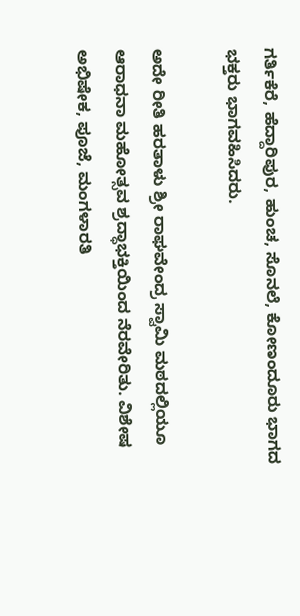ಗರ್ತಿಕೆರೆ, ಹೆದ್ದಾರಿಪುರ, ಹುಂಚ, ಸೊನಲೆ, ಕೋಣಂದೂರು ಭಾಗದ ಭಕ್ತರು ಭಾಗವಹಿಸಿದರು.

ಅದೇ ರೀತಿ ಹರತಾಳು ಶ್ರೀ ರಾಘವೇಂದ್ರ ಸ್ವಾಮಿ ಮಠದಲ್ಲಿಯೂ ಆರಾಧನಾ ಮಹೋತ್ಸವ ಶ್ರದ್ಧಾಭಕ್ತಿಯಿಂದ ನೆರವೇರಿತು. ವಿಶೇಷ ಅಭಿಷೇಕ, ಪೂಜೆ, ಮಂಗಳಾರತಿ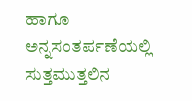ಹಾಗೂ ಅನ್ನಸಂತರ್ಪಣೆಯಲ್ಲಿ ಸುತ್ತಮುತ್ತಲಿನ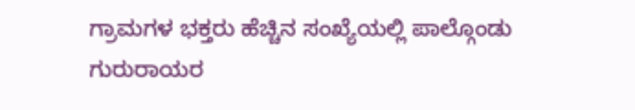ಗ್ರಾಮಗಳ ಭಕ್ತರು ಹೆಚ್ಚಿನ ಸಂಖ್ಯೆಯಲ್ಲಿ ಪಾಲ್ಗೊಂಡು ಗುರುರಾಯರ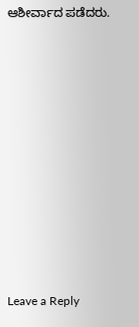ಆಶೀರ್ವಾದ ಪಡೆದರು.


















Leave a Reply